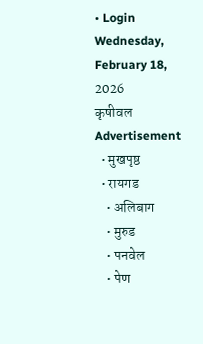• Login
Wednesday, February 18, 2026
कृषीवल
Advertisement
  • मुखपृष्ठ
  • रायगड
    • अलिबाग
    • मुरुड
    • पनवेल
    • पेण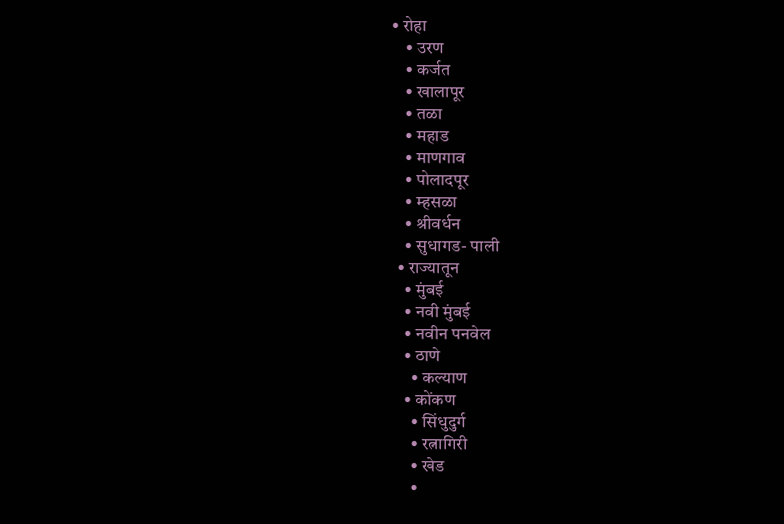• रोहा
    • उरण
    • कर्जत
    • खालापूर
    • तळा
    • महाड
    • माणगाव
    • पोलादपूर
    • म्हसळा
    • श्रीवर्धन
    • सुधागड- पाली
  • राज्यातून
    • मुंबई
    • नवी मुंबई
    • नवीन पनवेल
    • ठाणे
      • कल्याण
    • कोंकण
      • सिंधुदुर्ग
      • रत्नागिरी
      • खेड
      •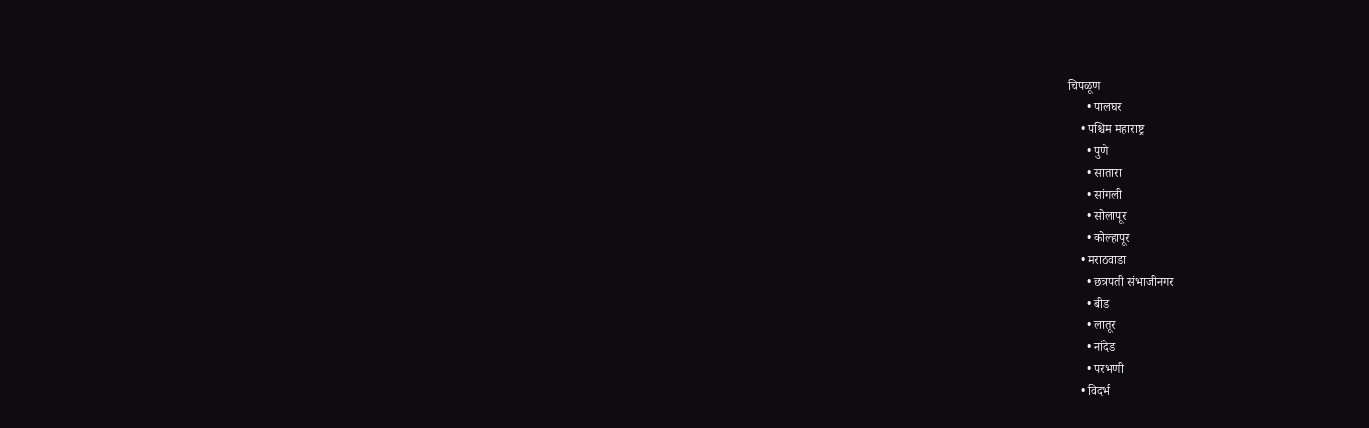चिपळूण
      • पालघर
    • पश्चिम महाराष्ट्र
      • पुणे
      • सातारा
      • सांगली
      • सोलापूर
      • कोल्हापूर
    • मराठवाडा
      • छत्रपती संभाजीनगर
      • बीड
      • लातूर
      • नांदेड
      • परभणी
    • विदर्भ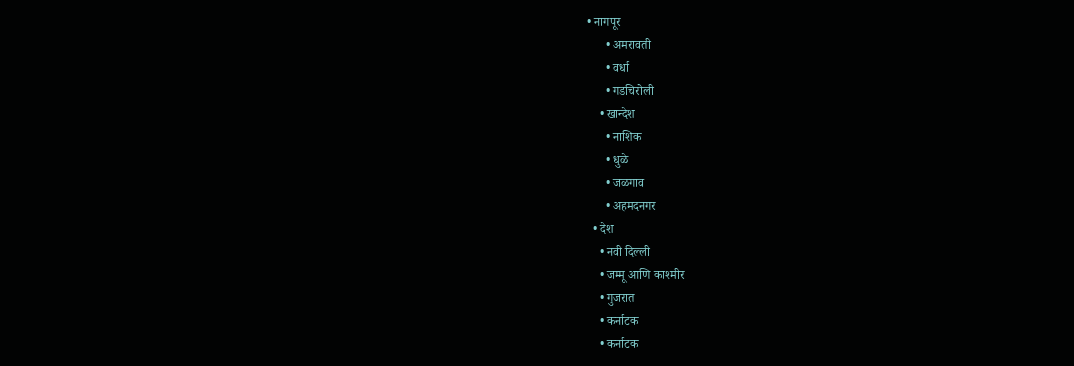• नागपूर
      • अमरावती
      • वर्धा
      • गडचिरोली
    • खान्देश
      • नाशिक
      • धुळे
      • जळगाव
      • अहमदनगर
  • देश
    • नवी दिल्ली
    • जम्मू आणि काश्मीर
    • गुजरात
    • कर्नाटक
    • कर्नाटक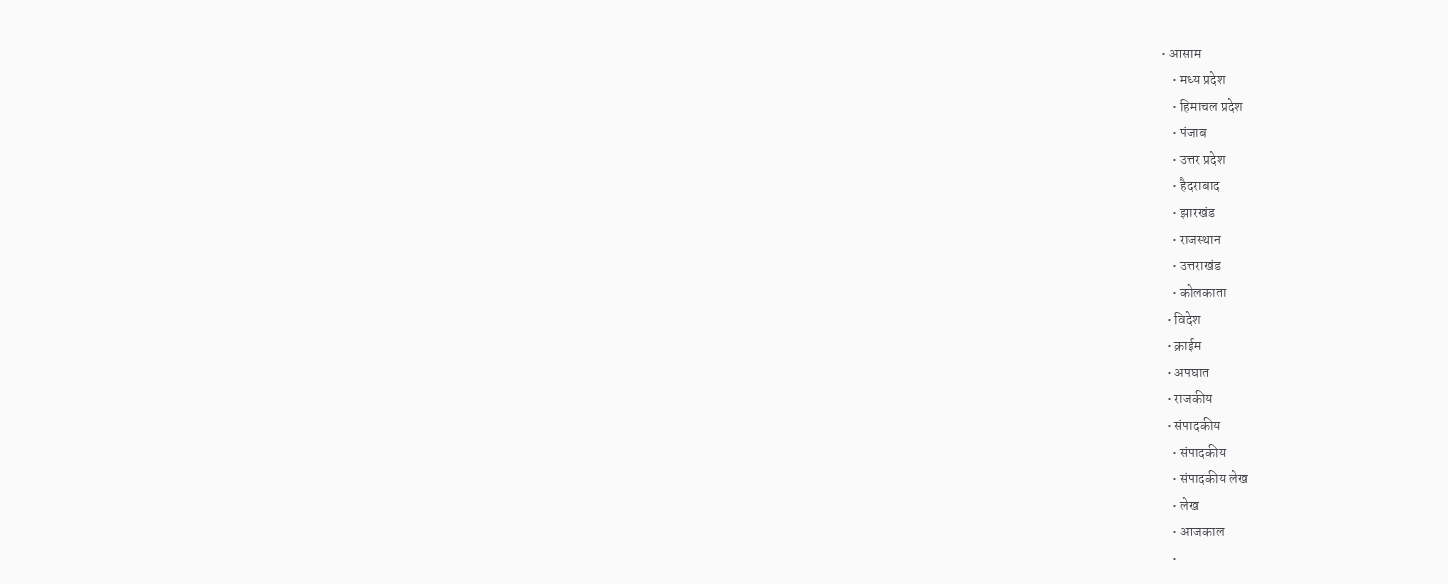• आसाम
    • मध्य प्रदेश
    • हिमाचल प्रदेश
    • पंजाब
    • उत्तर प्रदेश
    • हैदराबाद
    • झारखंड
    • राजस्थान
    • उत्तराखंड
    • कोलकाता
  • विदेश
  • क्राईम
  • अपघात
  • राजकीय
  • संपादकीय
    • संपादकीय
    • संपादकीय लेख
    • लेख
    • आजकाल
    •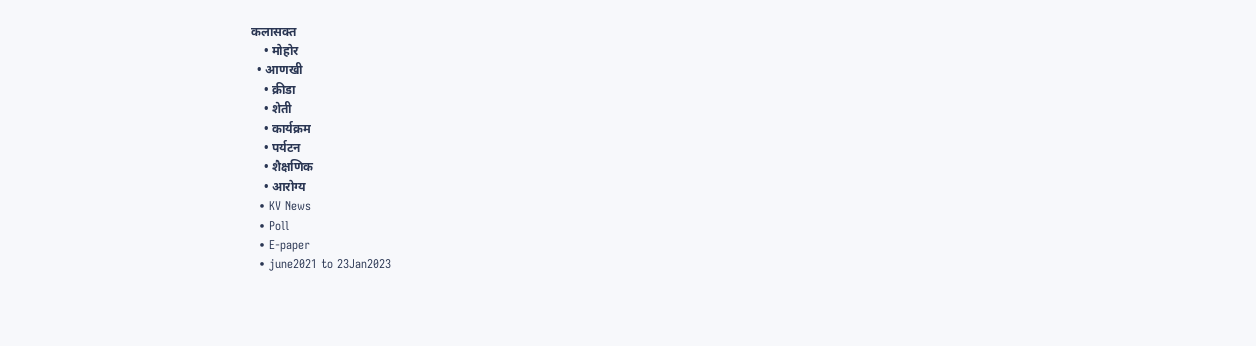कलासक्त
    • मोहोर
  • आणखी
    • क्रीडा
    • शेती
    • कार्यक्रम
    • पर्यटन
    • शैक्षणिक
    • आरोग्य
  • KV News
  • Poll
  • E-paper
  • june2021 to 23Jan2023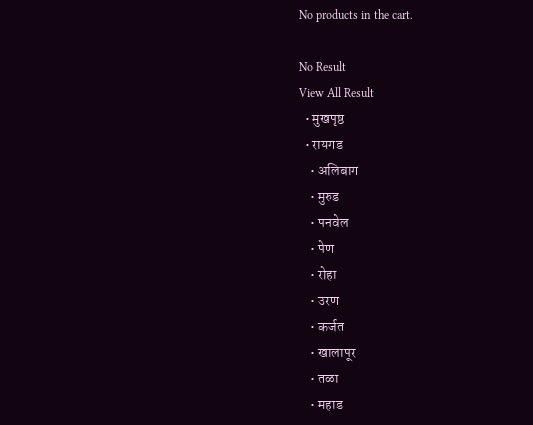No products in the cart.

No Result
View All Result
  • मुखपृष्ठ
  • रायगड
    • अलिबाग
    • मुरुड
    • पनवेल
    • पेण
    • रोहा
    • उरण
    • कर्जत
    • खालापूर
    • तळा
    • महाड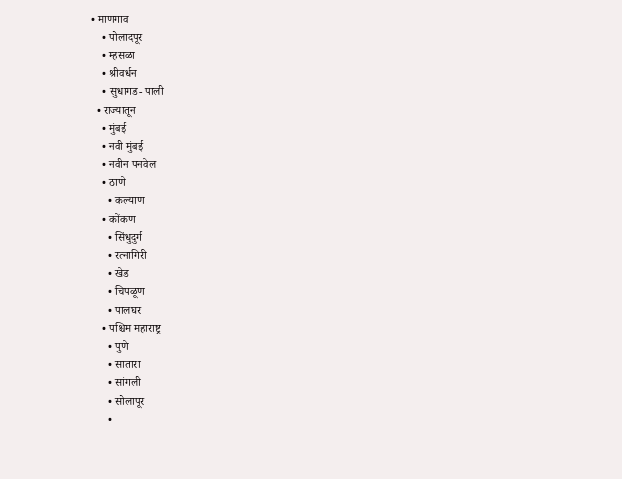• माणगाव
    • पोलादपूर
    • म्हसळा
    • श्रीवर्धन
    • सुधागड- पाली
  • राज्यातून
    • मुंबई
    • नवी मुंबई
    • नवीन पनवेल
    • ठाणे
      • कल्याण
    • कोंकण
      • सिंधुदुर्ग
      • रत्नागिरी
      • खेड
      • चिपळूण
      • पालघर
    • पश्चिम महाराष्ट्र
      • पुणे
      • सातारा
      • सांगली
      • सोलापूर
      •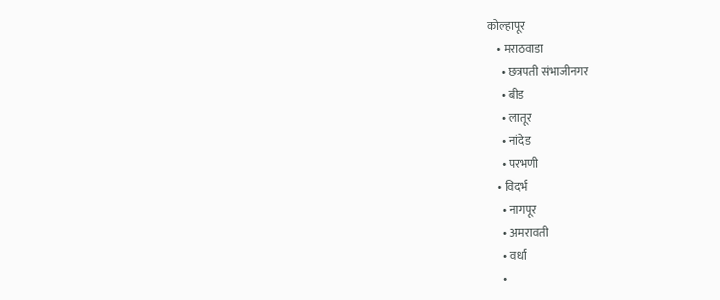कोल्हापूर
    • मराठवाडा
      • छत्रपती संभाजीनगर
      • बीड
      • लातूर
      • नांदेड
      • परभणी
    • विदर्भ
      • नागपूर
      • अमरावती
      • वर्धा
      •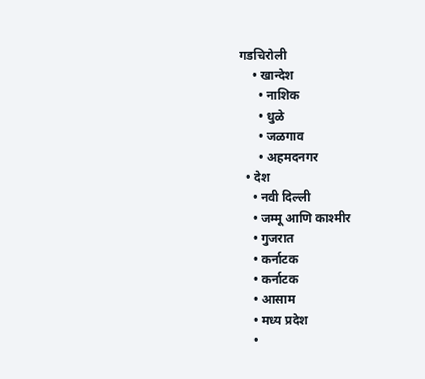गडचिरोली
    • खान्देश
      • नाशिक
      • धुळे
      • जळगाव
      • अहमदनगर
  • देश
    • नवी दिल्ली
    • जम्मू आणि काश्मीर
    • गुजरात
    • कर्नाटक
    • कर्नाटक
    • आसाम
    • मध्य प्रदेश
    •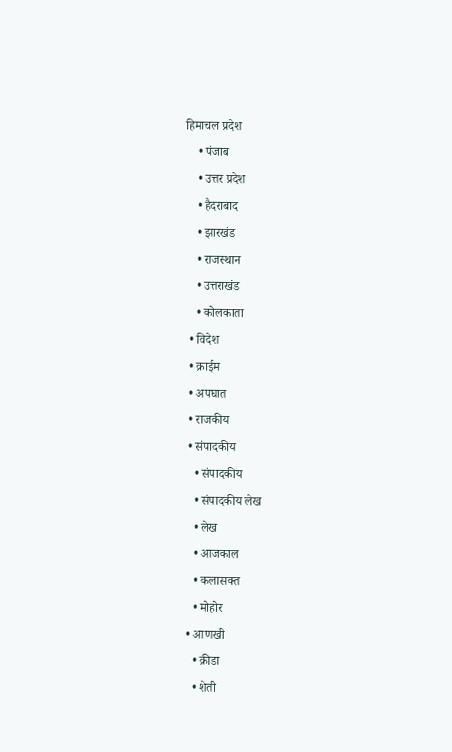हिमाचल प्रदेश
    • पंजाब
    • उत्तर प्रदेश
    • हैदराबाद
    • झारखंड
    • राजस्थान
    • उत्तराखंड
    • कोलकाता
  • विदेश
  • क्राईम
  • अपघात
  • राजकीय
  • संपादकीय
    • संपादकीय
    • संपादकीय लेख
    • लेख
    • आजकाल
    • कलासक्त
    • मोहोर
  • आणखी
    • क्रीडा
    • शेती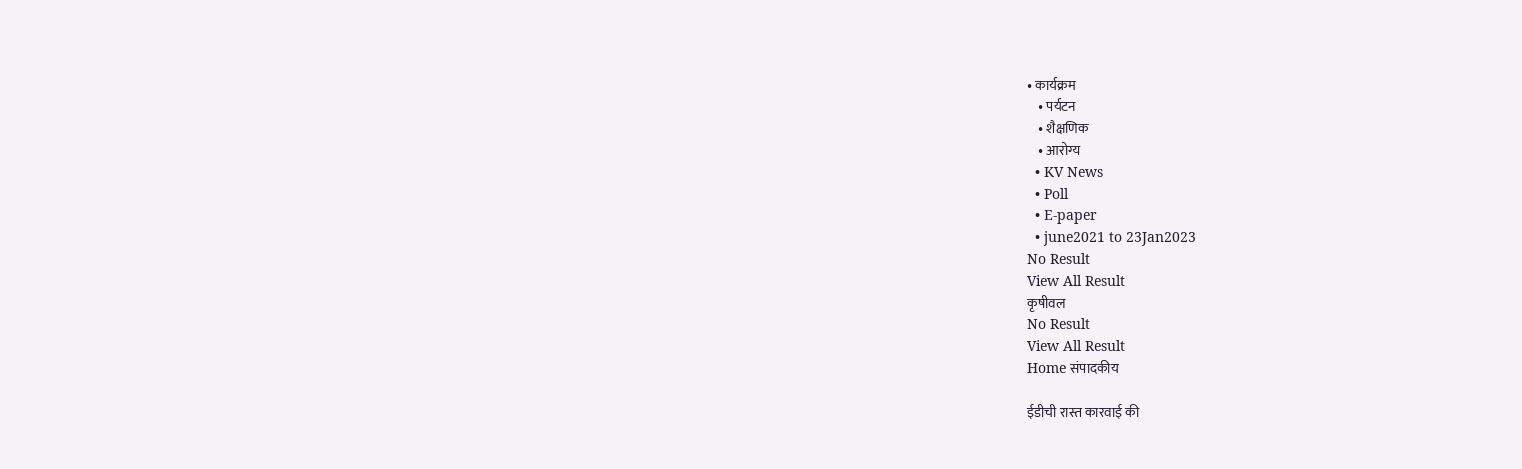• कार्यक्रम
    • पर्यटन
    • शैक्षणिक
    • आरोग्य
  • KV News
  • Poll
  • E-paper
  • june2021 to 23Jan2023
No Result
View All Result
कृषीवल
No Result
View All Result
Home संपादकीय

ईडीची रास्त कारवाई की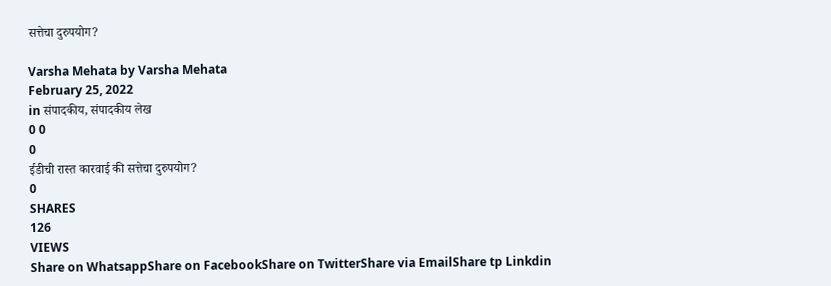सत्तेचा दुरुपयोग?

Varsha Mehata by Varsha Mehata
February 25, 2022
in संपादकीय, संपादकीय लेख
0 0
0
ईडीची रास्त कारवाई की सत्तेचा दुरुपयोग?
0
SHARES
126
VIEWS
Share on WhatsappShare on FacebookShare on TwitterShare via EmailShare tp Linkdin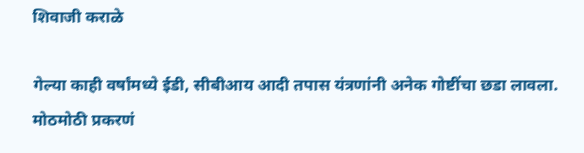शिवाजी कराळे

गेल्या काही वर्षांमध्ये ईडी, सीबीआय आदी तपास यंत्रणांनी अनेक गोष्टींचा छडा लावला. मोठमोठी प्रकरणं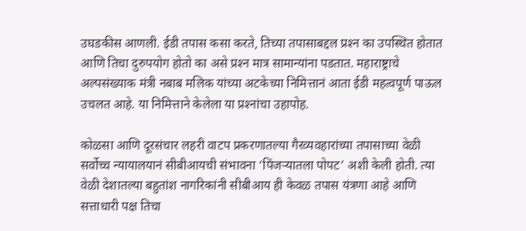उघडकीस आणली. ईडी तपास कसा करते, तिच्या तपासाबद्दल प्रश्‍न का उपस्थित होतात आणि तिचा दुरुपयोग होतो का असे प्रश्‍न मात्र सामान्यांना पडतात. महाराष्ट्राचे अल्पसंख्याक मंत्री नबाब मलिक यांच्या अटकेच्या निमित्तानं आता ईडी महत्वपूर्ण पाऊल उचलत आहे. या निमित्ताने केलेला या प्रश्‍नांचा उहापोह.

कोळसा आणि दूरसंचार लहरी वाटप प्रकरणातल्या गैरव्यवहारांच्या तपासाच्या वेळी सर्वोच्च न्यायालयानं सीबीआयची संभावना ‘पिंजर्‍यातला पोपट’ अशी केली होती. त्या वेळी देशातल्या बहुतांश नागरिकांनी सीबीआय ही केवळ तपास यंत्रणा आहे आणि सत्ताधारी पक्ष तिचा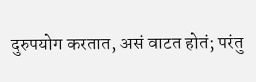दुरुपयोग करतात, असं वाटत होतं; परंतु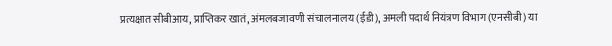प्रत्यक्षात सीबीआय, प्राप्तिकर खातं, अंमलबजावणी संचालनालय (ईडी), अमली पदार्थ नियंत्रण विभाग (एनसीबी) या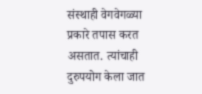संस्थाही वेगवेगळ्या प्रकारे तपास करत असतात. त्यांचाही दुरुपयोग केला जात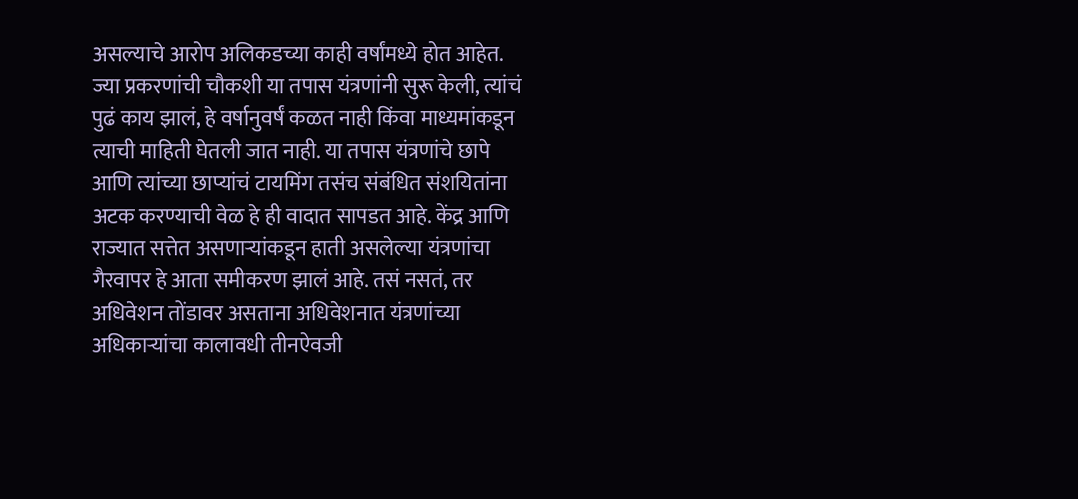असल्याचे आरोप अलिकडच्या काही वर्षांमध्ये होत आहेत. ज्या प्रकरणांची चौकशी या तपास यंत्रणांनी सुरू केली, त्यांचं पुढं काय झालं, हे वर्षानुवर्षं कळत नाही किंवा माध्यमांकडून त्याची माहिती घेतली जात नाही. या तपास यंत्रणांचे छापे आणि त्यांच्या छाप्यांचं टायमिंग तसंच संबंधित संशयितांना अटक करण्याची वेळ हे ही वादात सापडत आहे. केंद्र आणि राज्यात सत्तेत असणार्‍यांकडून हाती असलेल्या यंत्रणांचा गैरवापर हे आता समीकरण झालं आहे. तसं नसतं, तर अधिवेशन तोंडावर असताना अधिवेशनात यंत्रणांच्या अधिकार्‍यांचा कालावधी तीनऐवजी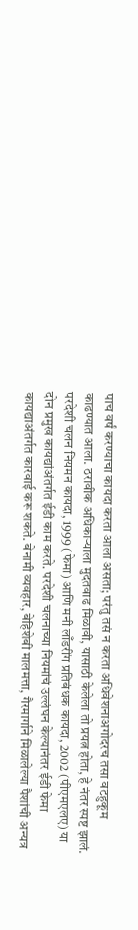पाच वर्षं करण्याचा कायदा करता आला असता; परंतु तसं न करता अधिवेशनाअगोदरच तसा वटहुकूम काढण्यात आला. ठरावीक अधिकार्‍याला मुदतवाढ मिळावी, यासाठी केलेला तो प्रयत्न होता, हे नंतर स्पष्ट झालं.
परदेशी चलन नियमन कायदा, 1999 (फेमा) आणि मनी लाँडरींग प्रतिबंधक कायदा, 2002 (पीएमएलए) या दोन प्रमुख कायद्यांअंतर्गत ईडी काम करते. परदेशी चलनाच्या नियमांचं उल्लंघन केल्यानंतर ईडी फेमा कायद्याअंतर्गत कारवाई करू शकते. बेनामी व्यवहार, बेहिशेबी मालमत्ता, गैरमार्गाने मिळालेल्या पैशांची अन्यत्र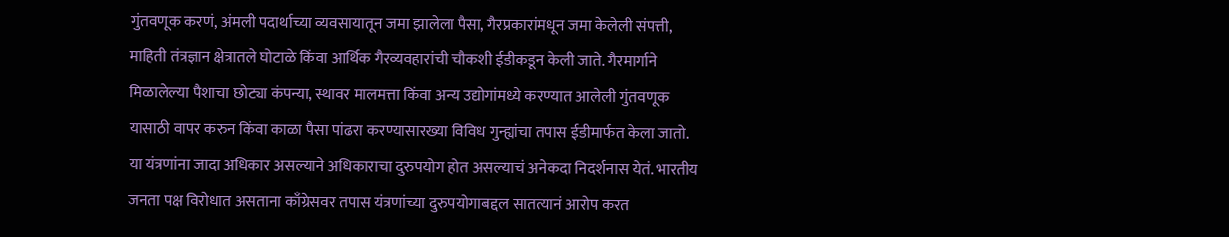गुंतवणूक करणं, अंमली पदार्थाच्या व्यवसायातून जमा झालेला पैसा, गैरप्रकारांमधून जमा केलेली संपत्ती, माहिती तंत्रज्ञान क्षेत्रातले घोटाळे किंवा आर्थिक गैरव्यवहारांची चौकशी ईडीकडून केली जाते. गैरमार्गाने मिळालेल्या पैशाचा छोट्या कंपन्या, स्थावर मालमत्ता किंवा अन्य उद्योगांमध्ये करण्यात आलेली गुंतवणूक यासाठी वापर करुन किंवा काळा पैसा पांढरा करण्यासारख्या विविध गुन्ह्यांचा तपास ईडीमार्फत केला जातो. या यंत्रणांना जादा अधिकार असल्याने अधिकाराचा दुरुपयोग होत असल्याचं अनेकदा निदर्शनास येतं. भारतीय जनता पक्ष विरोधात असताना काँग्रेसवर तपास यंत्रणांच्या दुरुपयोगाबद्दल सातत्यानं आरोप करत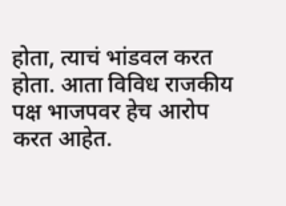होता, त्याचं भांडवल करत होता. आता विविध राजकीय पक्ष भाजपवर हेच आरोप करत आहेत.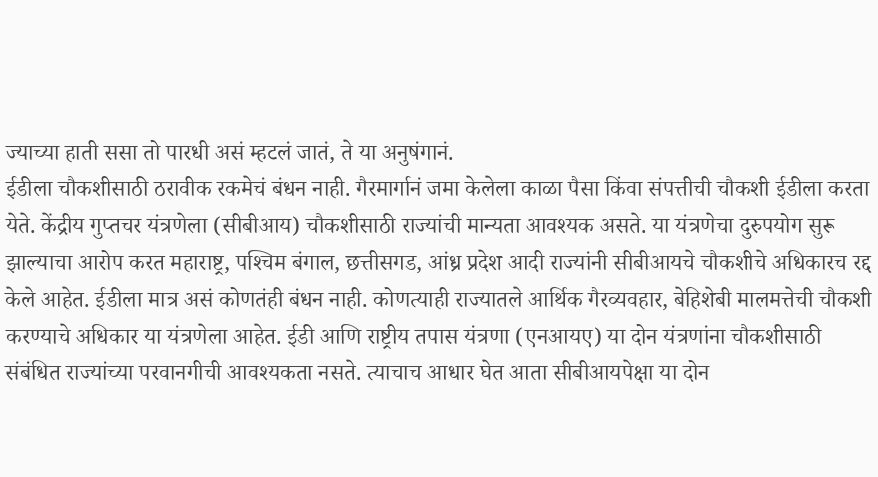ज्याच्या हाती ससा तो पारधी असं म्हटलं जातं, ते या अनुषंगानं.
ईडीला चौकशीसाठी ठरावीक रकमेचं बंधन नाही. गैरमार्गानं जमा केलेला काळा पैसा किंवा संपत्तीची चौकशी ईडीला करता येते. केंद्रीय गुप्तचर यंत्रणेला (सीबीआय) चौकशीसाठी राज्यांची मान्यता आवश्यक असते. या यंत्रणेचा दुरुपयोग सुरू झाल्याचा आरोप करत महाराष्ट्र, पश्‍चिम बंगाल, छत्तीसगड, आंध्र प्रदेश आदी राज्यांनी सीबीआयचे चौकशीचे अधिकारच रद्द केले आहेत. ईडीला मात्र असं कोणतंही बंधन नाही. कोणत्याही राज्यातले आर्थिक गैरव्यवहार, बेहिशेबी मालमत्तेची चौकशी करण्याचे अधिकार या यंत्रणेला आहेत. ईडी आणि राष्ट्रीय तपास यंत्रणा (एनआयए) या दोन यंत्रणांना चौकशीसाठी संबंधित राज्यांच्या परवानगीची आवश्यकता नसते. त्याचाच आधार घेत आता सीबीआयपेक्षा या दोन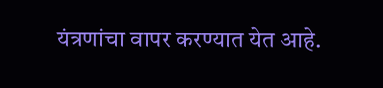यंत्रणांचा वापर करण्यात येत आहे.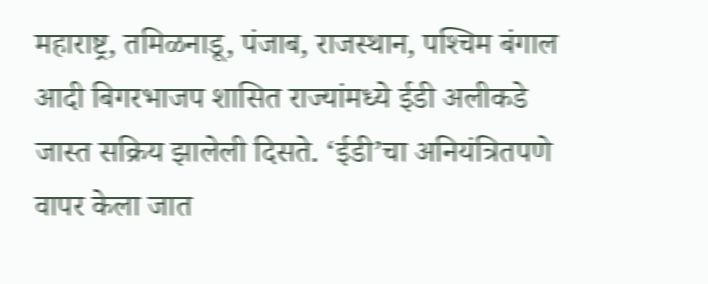महाराष्ट्र, तमिळनाडू, पंजाब, राजस्थान, पश्‍चिम बंगाल आदी बिगरभाजप शासित राज्यांमध्ये ईडी अलीकडे जास्त सक्रिय झालेली दिसते. ‘ईडी’चा अनियंत्रितपणे वापर केला जात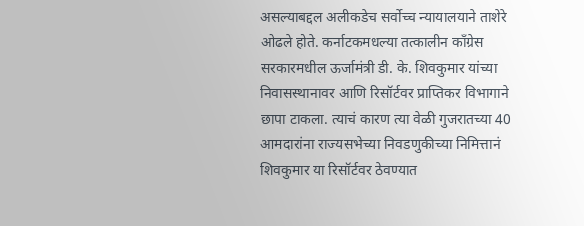असल्याबद्दल अलीकडेच सर्वोच्च न्यायालयाने ताशेरे ओढले होते. कर्नाटकमधल्या तत्कालीन काँग्रेस सरकारमधील ऊर्जामंत्री डी. के. शिवकुमार यांच्या निवासस्थानावर आणि रिसॉर्टवर प्राप्तिकर विभागाने छापा टाकला. त्याचं कारण त्या वेळी गुजरातच्या 40 आमदारांना राज्यसभेच्या निवडणुकीच्या निमित्तानं शिवकुमार या रिसॉर्टवर ठेवण्यात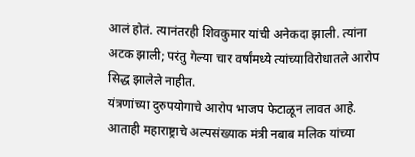आलं होतं. त्यानंतरही शिवकुमार यांची अनेकदा झाली. त्यांना अटक झाली; परंतु गेल्या चार वर्षांमध्ये त्यांच्याविरोधातले आरोप सिद्ध झालेले नाहीत.
यंत्रणांच्या दुरुपयोगाचे आरोप भाजप फेटाळून लावत आहे. आताही महाराष्ट्राचे अल्पसंख्याक मंत्री नबाब मलिक यांच्या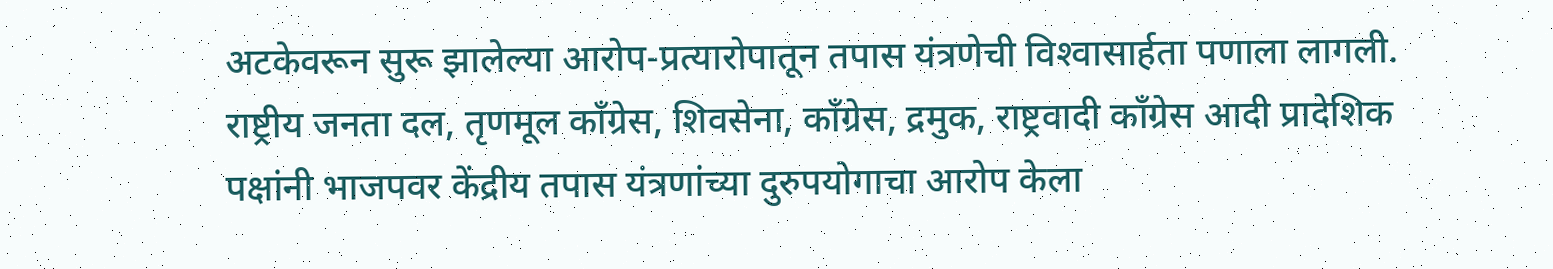अटकेवरून सुरू झालेल्या आरोप-प्रत्यारोपातून तपास यंत्रणेची विश्‍वासार्हता पणाला लागली. राष्ट्रीय जनता दल, तृणमूल काँग्रेस, शिवसेना, काँग्रेस, द्रमुक, राष्ट्रवादी काँग्रेस आदी प्रादेशिक पक्षांनी भाजपवर केंद्रीय तपास यंत्रणांच्या दुरुपयोगाचा आरोप केला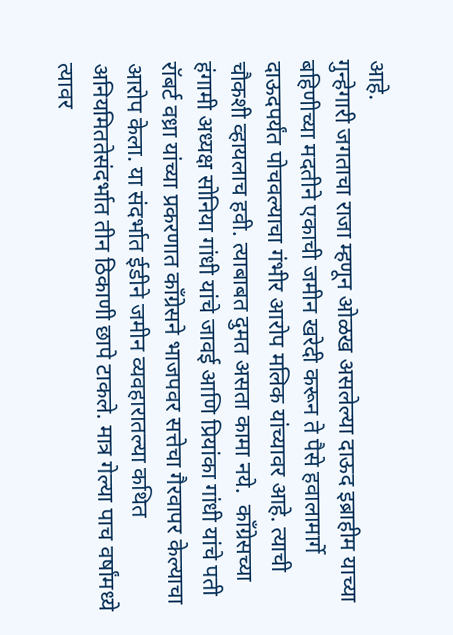आहे.
गुन्हेगारी जगताचा राजा म्हणून ओळख असलेल्या दाऊद इब्राहीम याच्या बहिणीच्या मदतीने एकाची जमीन खरेदी करून ते पैसे हवालामार्गे दाऊदपर्यंत पोचवल्याचा गंभीर आरोप मलिक यांच्यावर आहे. त्याची चौकशी व्हायलाच हवी. त्याबाबत दुमत असता कामा नये.  काँग्रेसच्या हंगामी अध्यक्ष सोनिया गांधी यांचे जावई आणि प्रियांका गांधी यांचे पती रॉबर्ट वध्रा यांच्या प्रकरणात काँग्रेसने भाजपवर सत्तेचा गैरवापर केल्याचा आरोप केला. या संदर्भात ईडीने जमीन व्यवहारातल्या कथित अनियमिततेसंदर्भात तीन ठिकाणी छापे टाकले. मात्र गेल्या पाच वर्षांमध्ये त्यावर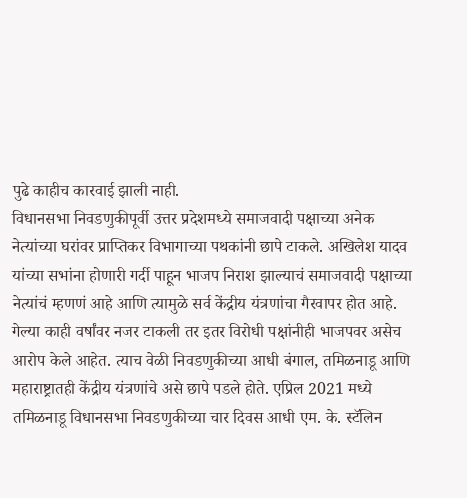पुढे काहीच कारवाई झाली नाही.
विधानसभा निवडणुकीपूर्वी उत्तर प्रदेशमध्ये समाजवादी पक्षाच्या अनेक नेत्यांच्या घरांवर प्राप्तिकर विभागाच्या पथकांनी छापे टाकले. अखिलेश यादव यांच्या सभांना होणारी गर्दी पाहून भाजप निराश झाल्याचं समाजवादी पक्षाच्या नेत्यांचं म्हणणं आहे आणि त्यामुळे सर्व केंद्रीय यंत्रणांचा गैरवापर होत आहे. गेल्या काही वर्षांवर नजर टाकली तर इतर विरोधी पक्षांनीही भाजपवर असेच आरोप केले आहेत. त्याच वेळी निवडणुकीच्या आधी बंगाल, तमिळनाडू आणि महाराष्ट्रातही केंद्रीय यंत्रणांचे असे छापे पडले होते. एप्रिल 2021 मध्ये तमिळनाडू विधानसभा निवडणुकीच्या चार दिवस आधी एम. के. स्टॅलिन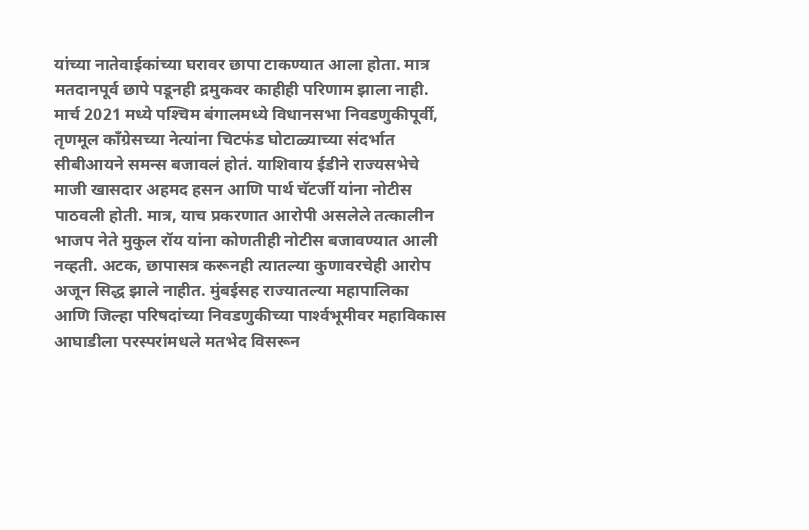यांच्या नातेवाईकांच्या घरावर छापा टाकण्यात आला होता. मात्र मतदानपूर्व छापे पडूनही द्रमुकवर काहीही परिणाम झाला नाही. मार्च 2021 मध्ये पश्‍चिम बंगालमध्ये विधानसभा निवडणुकीपूर्वी, तृणमूल काँग्रेसच्या नेत्यांना चिटफंड घोटाळ्याच्या संदर्भात सीबीआयने समन्स बजावलं होतं. याशिवाय ईडीने राज्यसभेचे माजी खासदार अहमद हसन आणि पार्थ चॅटर्जी यांना नोटीस पाठवली होती. मात्र, याच प्रकरणात आरोपी असलेले तत्कालीन भाजप नेते मुकुल रॉय यांना कोणतीही नोटीस बजावण्यात आली नव्हती. अटक, छापासत्र करूनही त्यातल्या कुणावरचेही आरोप अजून सिद्ध झाले नाहीत. मुंबईसह राज्यातल्या महापालिका आणि जिल्हा परिषदांच्या निवडणुकीच्या पार्श्‍वभूमीवर महाविकास आघाडीला परस्परांमधले मतभेद विसरून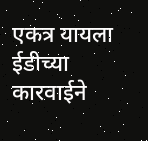एकत्र यायला ईडीच्या कारवाईने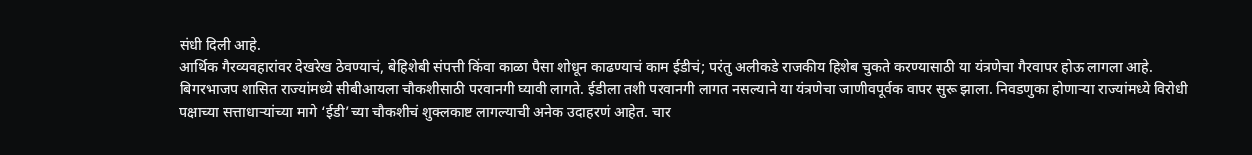संधी दिली आहे.
आर्थिक गैरव्यवहारांवर देखरेख ठेवण्याचं, बेहिशेबी संपत्ती किंवा काळा पैसा शोधून काढण्याचं काम ईडीचं; परंतु अलीकडे राजकीय हिशेब चुकते करण्यासाठी या यंत्रणेचा गैरवापर होऊ लागला आहे. बिगरभाजप शासित राज्यांमध्ये सीबीआयला चौकशीसाठी परवानगी घ्यावी लागते. ईडीला तशी परवानगी लागत नसल्याने या यंत्रणेचा जाणीवपूर्वक वापर सुरू झाला. निवडणुका होणार्‍या राज्यांमध्ये विरोधी पक्षाच्या सत्ताधार्‍यांच्या मागे ‘ईडी’च्या चौकशीचं शुक्लकाष्ट लागल्याची अनेक उदाहरणं आहेत. चार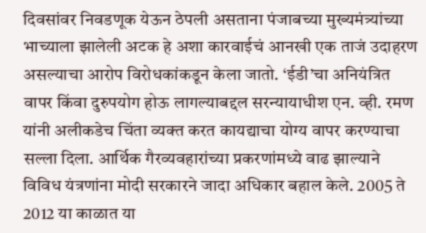दिवसांवर निवडणूक येऊन ठेपली असताना पंजाबच्या मुख्यमंत्र्यांच्या भाच्याला झालेली अटक हे अशा कारवाईचं आनखी एक ताजं उदाहरण असल्याचा आरोप विरोधकांकडून केला जातो. ‘ईडी’चा अनियंत्रित वापर किंवा दुरुपयोग होऊ लागल्याबद्दल सरन्यायाधीश एन. व्ही. रमण यांनी अलीकडेच चिंता व्यक्त करत कायद्याचा योग्य वापर करण्याचा सल्ला दिला. आर्थिक गैरव्यवहारांच्या प्रकरणांमध्ये वाढ झाल्याने विविध यंत्रणांना मोदी सरकारने जादा अधिकार बहाल केले. 2005 ते 2012 या काळात या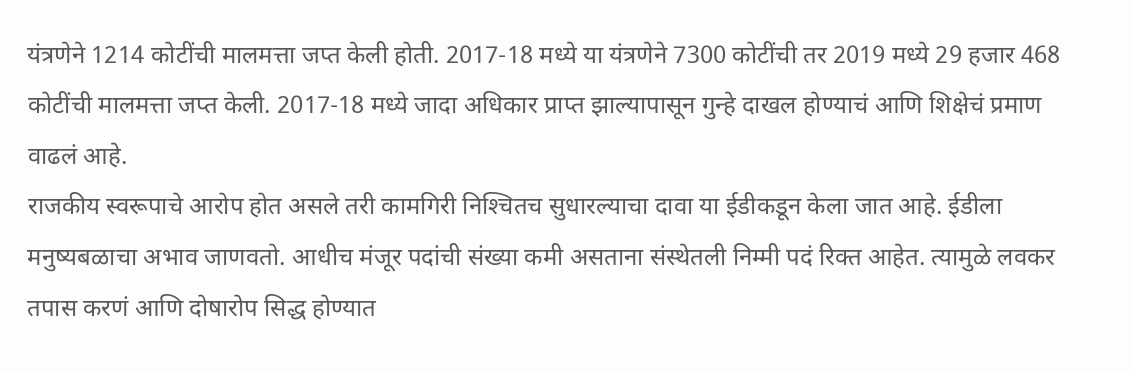यंत्रणेने 1214 कोटींची मालमत्ता जप्त केली होती. 2017-18 मध्ये या यंत्रणेने 7300 कोटींची तर 2019 मध्ये 29 हजार 468 कोटींची मालमत्ता जप्त केली. 2017-18 मध्ये जादा अधिकार प्राप्त झाल्यापासून गुन्हे दाखल होण्याचं आणि शिक्षेचं प्रमाण वाढलं आहे.
राजकीय स्वरूपाचे आरोप होत असले तरी कामगिरी निश्‍चितच सुधारल्याचा दावा या ईडीकडून केला जात आहे. ईडीला मनुष्यबळाचा अभाव जाणवतो. आधीच मंजूर पदांची संख्या कमी असताना संस्थेतली निम्मी पदं रिक्त आहेत. त्यामुळे लवकर तपास करणं आणि दोषारोप सिद्ध होण्यात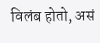विलंब होतो, असं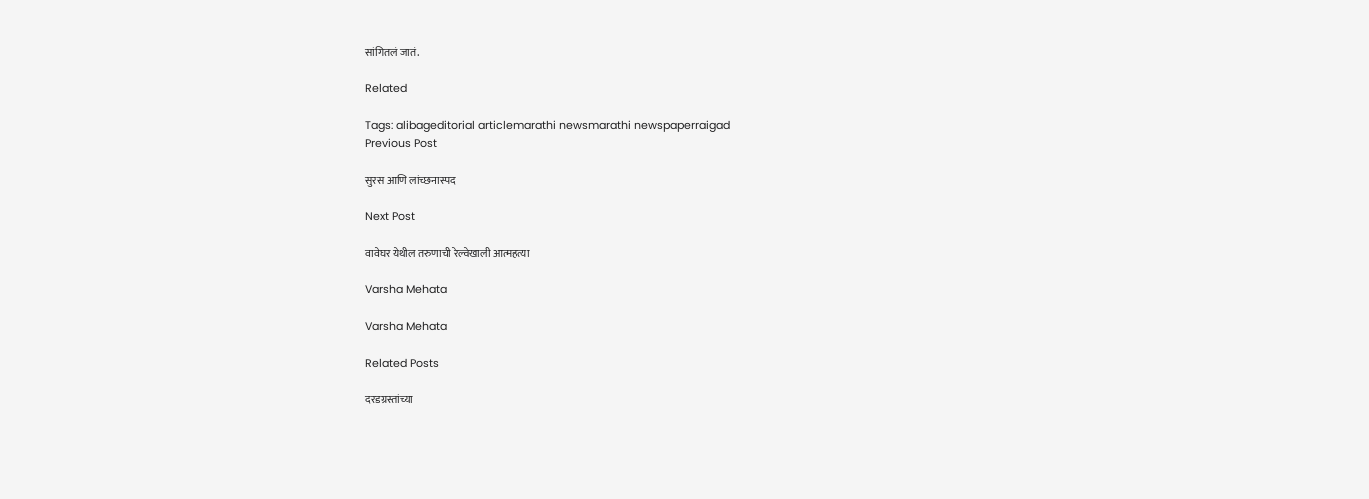सांगितलं जातं.

Related

Tags: alibageditorial articlemarathi newsmarathi newspaperraigad
Previous Post

सुरस आणि लांच्छनास्पद

Next Post

वावेघर येथील तरुणाची रेल्वेखाली आत्महत्या

Varsha Mehata

Varsha Mehata

Related Posts

दरडग्रस्तांच्या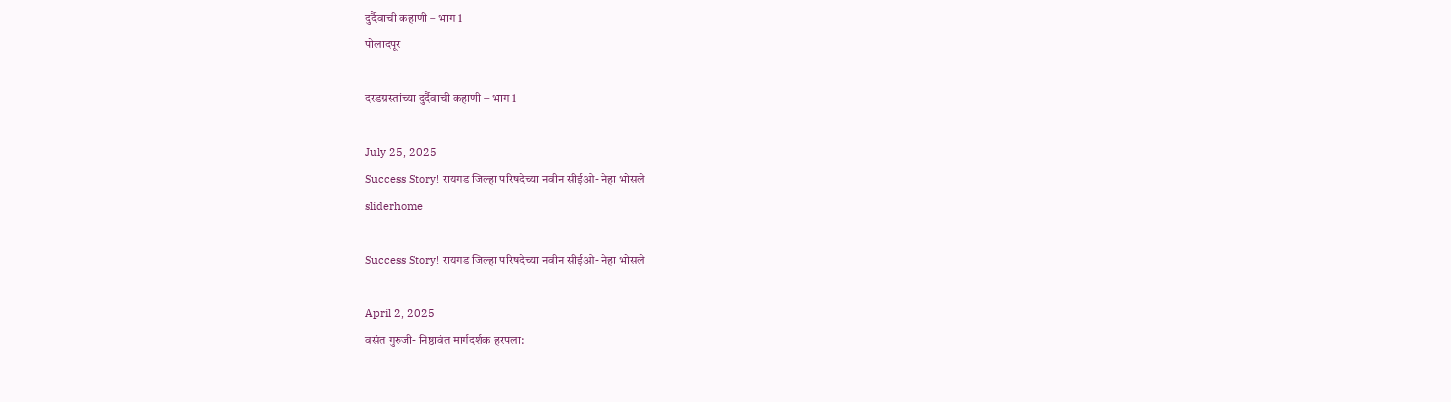दुर्दैवाची कहाणी – भाग 1
पोलादपूर

दरडग्रस्तांच्या दुर्दैवाची कहाणी – भाग 1

July 25, 2025
Success Story! रायगड जिल्हा परिषदेच्या नवीन सीईओ- नेहा भोसले
sliderhome

Success Story! रायगड जिल्हा परिषदेच्या नवीन सीईओ- नेहा भोसले

April 2, 2025
वसंत गुरुजी- निष्ठावंत मार्गदर्शक हरपला: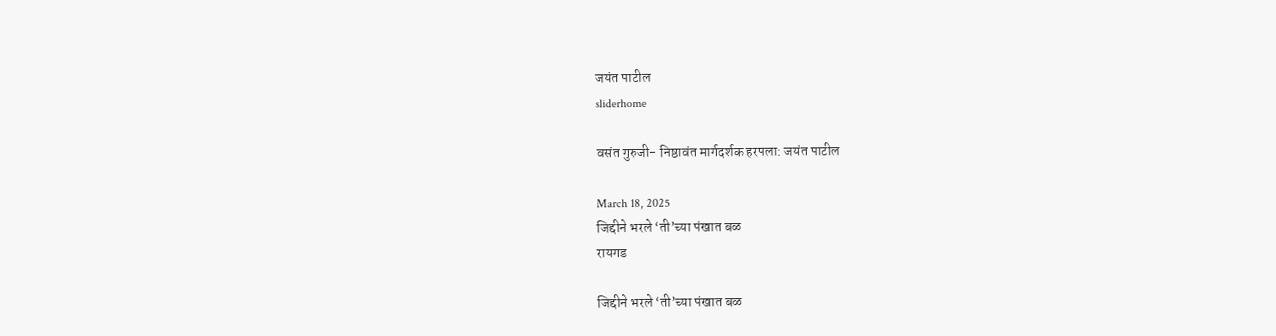जयंत पाटील
sliderhome

वसंत गुरुजी- निष्ठावंत मार्गदर्शक हरपला: जयंत पाटील

March 18, 2025
जिद्दीने भरले ‘ती’च्या पंखात बळ
रायगड

जिद्दीने भरले ‘ती’च्या पंखात बळ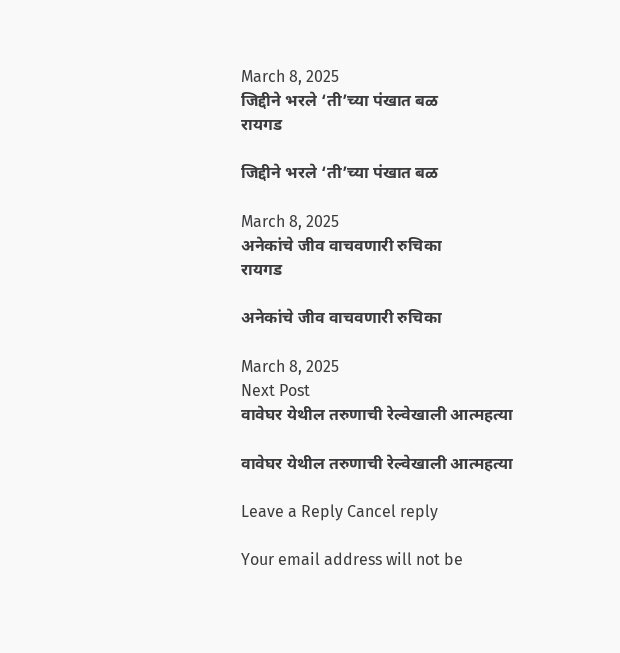March 8, 2025
जिद्दीने भरले ‘ती’च्या पंखात बळ
रायगड

जिद्दीने भरले ‘ती’च्या पंखात बळ

March 8, 2025
अनेकांचे जीव वाचवणारी रुचिका
रायगड

अनेकांचे जीव वाचवणारी रुचिका

March 8, 2025
Next Post
वावेघर येथील तरुणाची रेल्वेखाली आत्महत्या

वावेघर येथील तरुणाची रेल्वेखाली आत्महत्या

Leave a Reply Cancel reply

Your email address will not be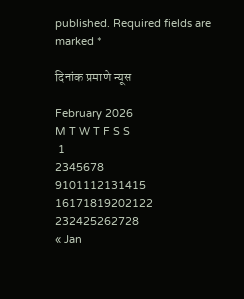published. Required fields are marked *

दिनांक प्रमाणे न्यूस

February 2026
M T W T F S S
 1
2345678
9101112131415
16171819202122
232425262728
« Jan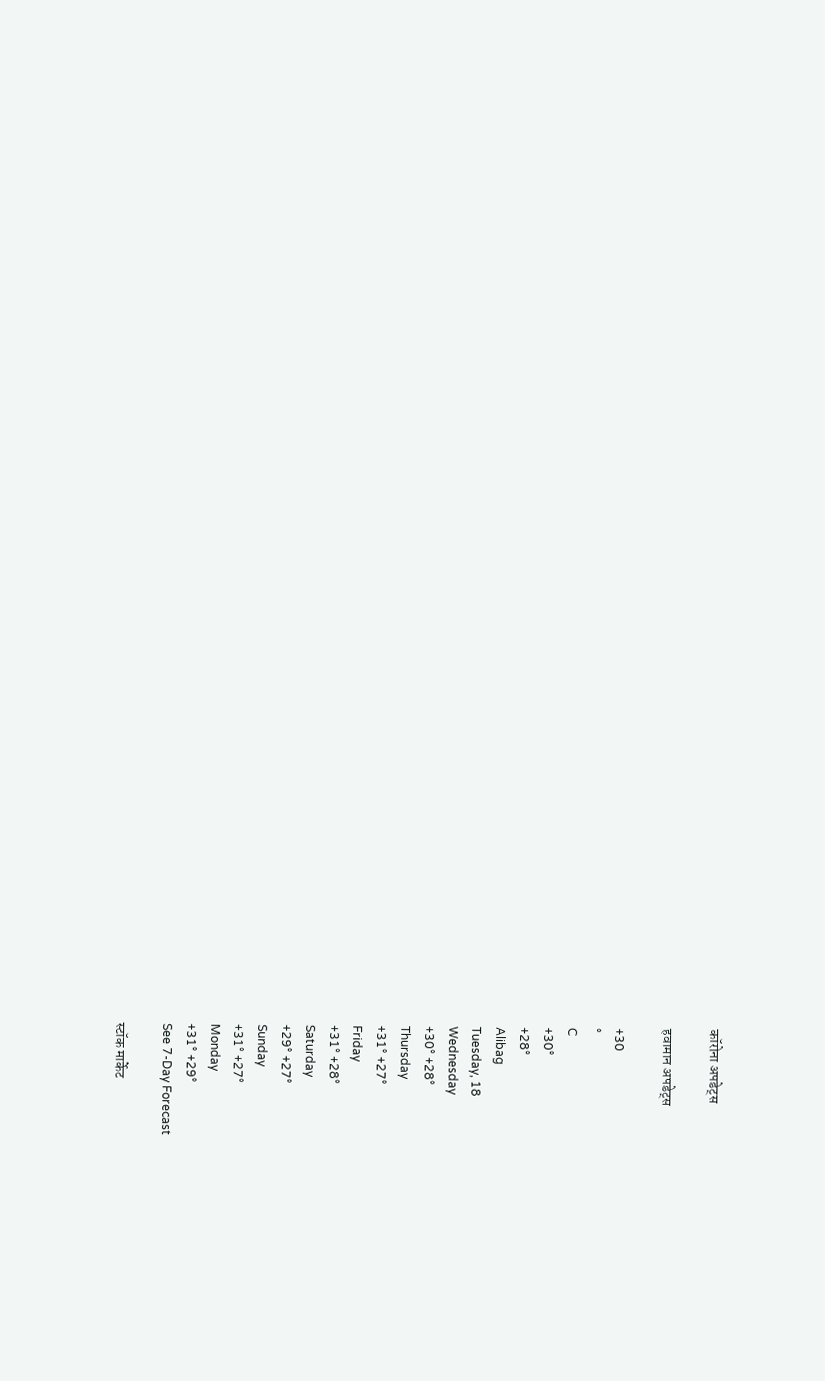कॉरोना अपडेट्स

हवामान अपडेट्स

+30
°
C
+30°
+28°
Alibag
Tuesday, 18
Wednesday
+30° +28°
Thursday
+31° +27°
Friday
+31° +28°
Saturday
+29° +27°
Sunday
+31° +27°
Monday
+31° +29°
See 7-Day Forecast

स्टॉक मार्केट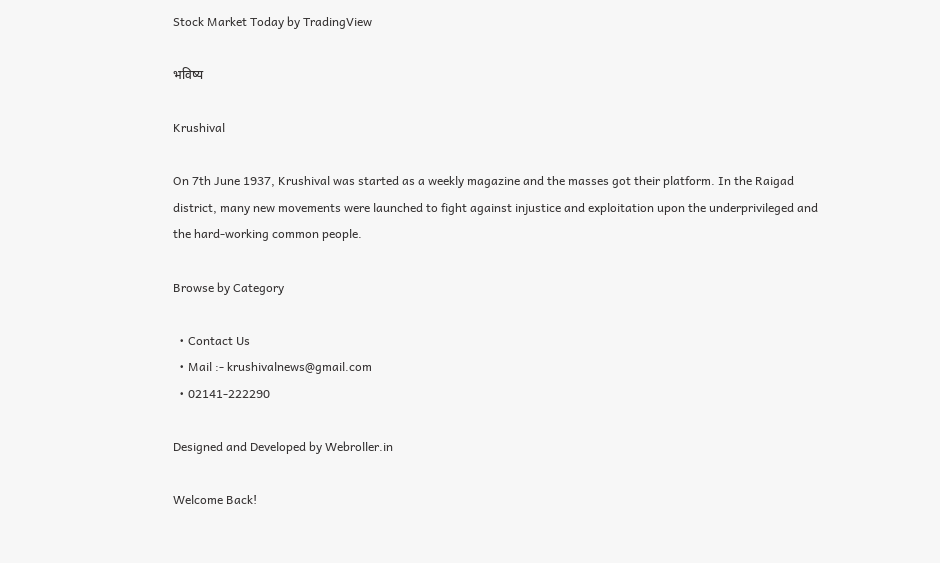Stock Market Today by TradingView

भविष्य

Krushival

On 7th June 1937, Krushival was started as a weekly magazine and the masses got their platform. In the Raigad district, many new movements were launched to fight against injustice and exploitation upon the underprivileged and the hard-working common people.

Browse by Category

  • Contact Us
  • Mail :- krushivalnews@gmail.com
  • 02141-222290

Designed and Developed by Webroller.in

Welcome Back!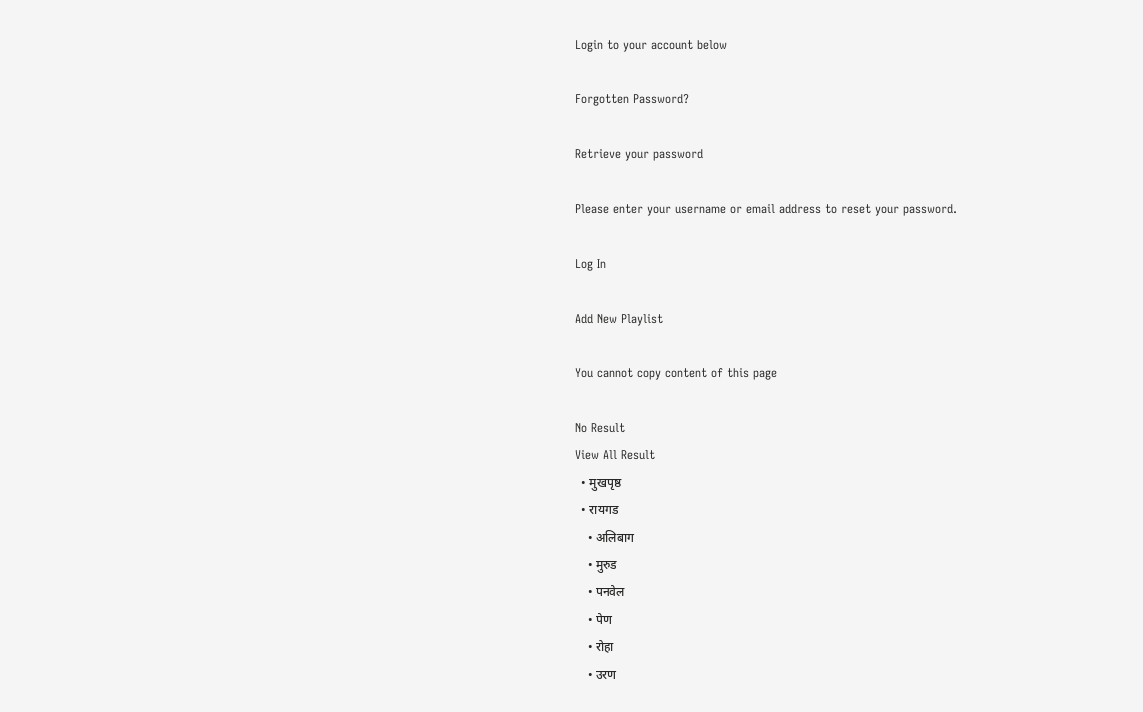Login to your account below

Forgotten Password?

Retrieve your password

Please enter your username or email address to reset your password.

Log In

Add New Playlist

You cannot copy content of this page

No Result
View All Result
  • मुखपृष्ठ
  • रायगड
    • अलिबाग
    • मुरुड
    • पनवेल
    • पेण
    • रोहा
    • उरण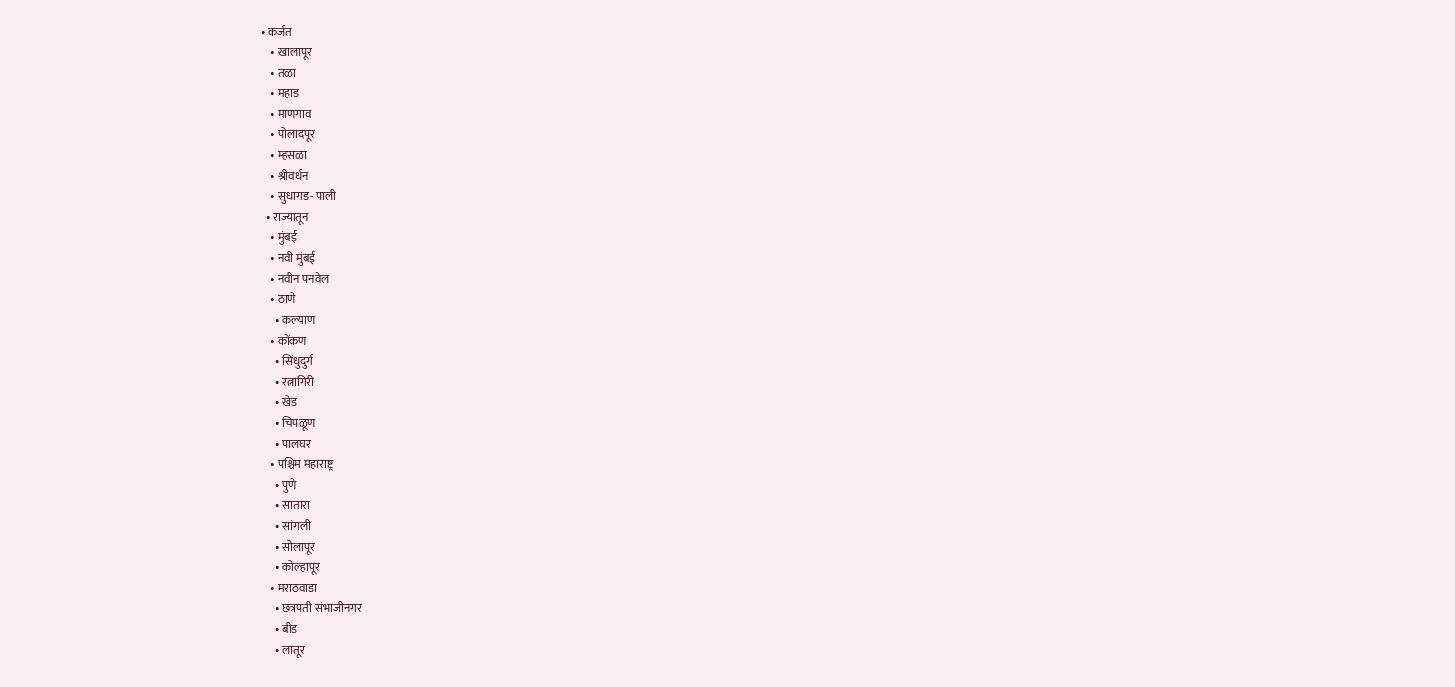• कर्जत
    • खालापूर
    • तळा
    • महाड
    • माणगाव
    • पोलादपूर
    • म्हसळा
    • श्रीवर्धन
    • सुधागड- पाली
  • राज्यातून
    • मुंबई
    • नवी मुंबई
    • नवीन पनवेल
    • ठाणे
      • कल्याण
    • कोंकण
      • सिंधुदुर्ग
      • रत्नागिरी
      • खेड
      • चिपळूण
      • पालघर
    • पश्चिम महाराष्ट्र
      • पुणे
      • सातारा
      • सांगली
      • सोलापूर
      • कोल्हापूर
    • मराठवाडा
      • छत्रपती संभाजीनगर
      • बीड
      • लातूर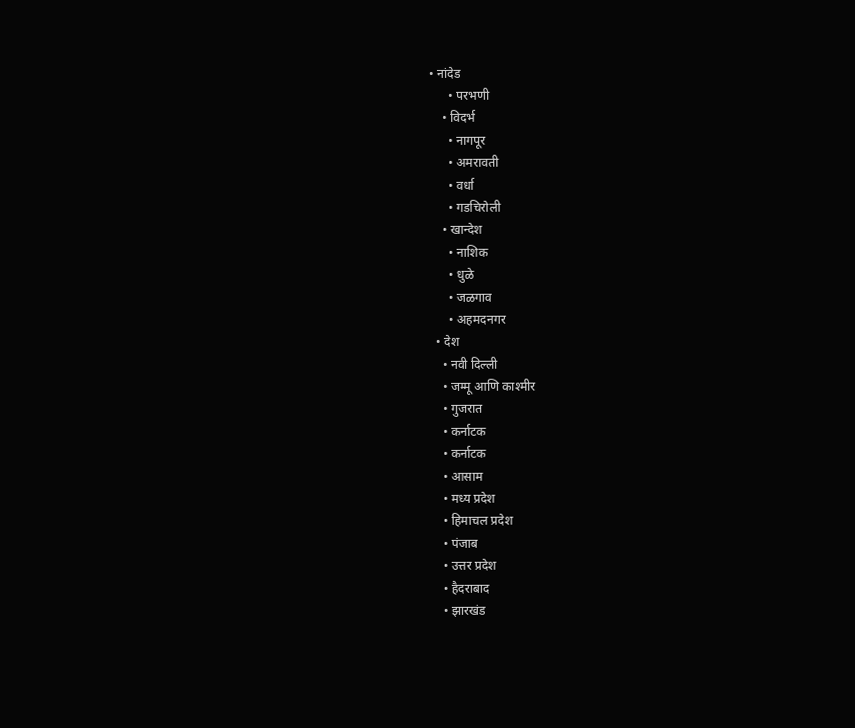• नांदेड
      • परभणी
    • विदर्भ
      • नागपूर
      • अमरावती
      • वर्धा
      • गडचिरोली
    • खान्देश
      • नाशिक
      • धुळे
      • जळगाव
      • अहमदनगर
  • देश
    • नवी दिल्ली
    • जम्मू आणि काश्मीर
    • गुजरात
    • कर्नाटक
    • कर्नाटक
    • आसाम
    • मध्य प्रदेश
    • हिमाचल प्रदेश
    • पंजाब
    • उत्तर प्रदेश
    • हैदराबाद
    • झारखंड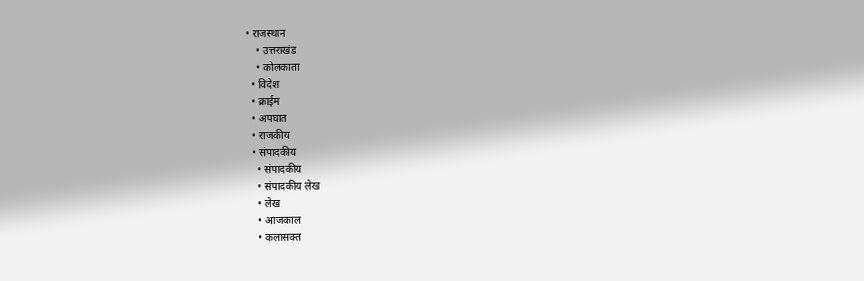• राजस्थान
    • उत्तराखंड
    • कोलकाता
  • विदेश
  • क्राईम
  • अपघात
  • राजकीय
  • संपादकीय
    • संपादकीय
    • संपादकीय लेख
    • लेख
    • आजकाल
    • कलासक्त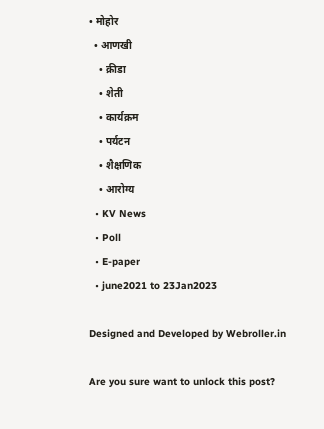• मोहोर
  • आणखी
    • क्रीडा
    • शेती
    • कार्यक्रम
    • पर्यटन
    • शैक्षणिक
    • आरोग्य
  • KV News
  • Poll
  • E-paper
  • june2021 to 23Jan2023

Designed and Developed by Webroller.in

Are you sure want to unlock this post?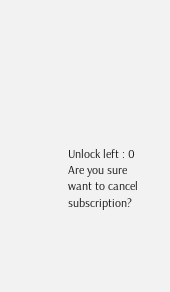Unlock left : 0
Are you sure want to cancel subscription?